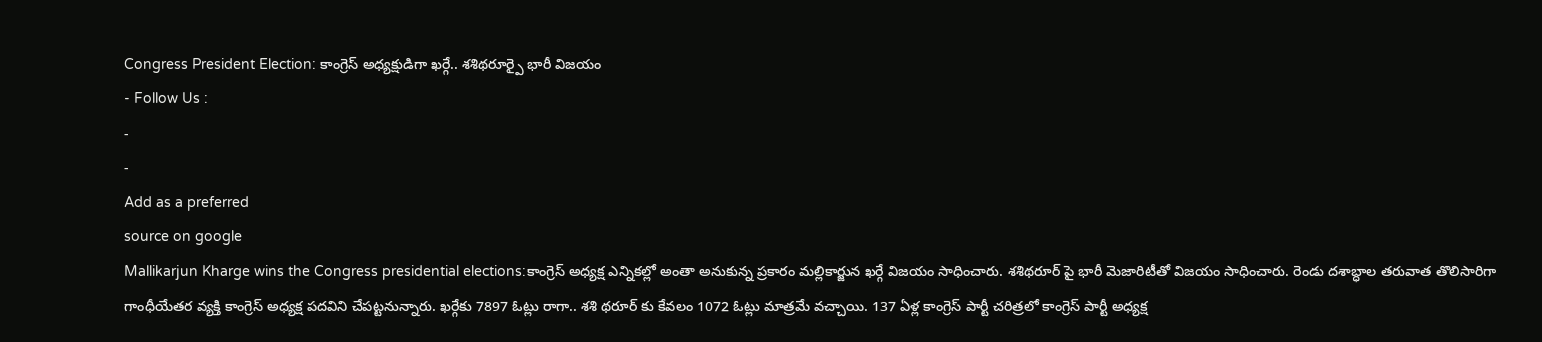Congress President Election: కాంగ్రెస్ అధ్యక్షుడిగా ఖర్గే.. శశిథరూర్పై భారీ విజయం
- Follow Us :
-
-
Add as a preferred
source on google
Mallikarjun Kharge wins the Congress presidential elections:కాంగ్రెస్ అధ్యక్ష ఎన్నికల్లో అంతా అనుకున్న ప్రకారం మల్లికార్జున ఖర్గే విజయం సాధించారు. శశిథరూర్ పై భారీ మెజారిటీతో విజయం సాధించారు. రెండు దశాబ్ధాల తరువాత తొలిసారిగా గాంధీయేతర వ్యక్తి కాంగ్రెస్ అధ్యక్ష పదవిని చేపట్టనున్నారు. ఖర్గేకు 7897 ఓట్లు రాగా.. శశి థరూర్ కు కేవలం 1072 ఓట్లు మాత్రమే వచ్చాయి. 137 ఏళ్ల కాంగ్రెస్ పార్టీ చరిత్రలో కాంగ్రెస్ పార్టీ అధ్యక్ష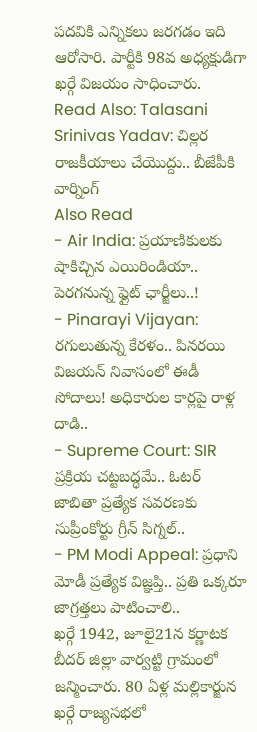పదవికి ఎన్నికలు జరగడం ఇది ఆరోసారి. పార్టీకి 98వ అధ్యక్షుడిగా ఖర్గే విజయం సాధించారు.
Read Also: Talasani Srinivas Yadav: చిల్లర రాజకీయాలు చేయొద్దు.. బీజేపీకి వార్నింగ్
Also Read
- Air India: ప్రయాణికులకు షాకిచ్చిన ఎయిరిండియా.. పెరగనున్న ఫ్లైట్ ఛార్జీలు..!
- Pinarayi Vijayan: రగులుతున్న కేరళం.. పినరయి విజయన్ నివాసంలో ఈడీ సోదాలు! అధికారుల కార్లపై రాళ్ల దాడి..
- Supreme Court: SIR ప్రక్రియ చట్టబద్ధమే.. ఓటర్ జాబితా ప్రత్యేక సవరణకు సుప్రీంకోర్టు గ్రీన్ సిగ్నల్..
- PM Modi Appeal: ప్రధాని మోడీ ప్రత్యేక విజ్ఞప్తి.. ప్రతి ఒక్కరూ జాగ్రత్తలు పాటించాలి..
ఖర్గే 1942, జూలై21న కర్ణాటక బీదర్ జిల్లా వార్వట్టి గ్రామంలో జన్మించారు. 80 ఏళ్ల మల్లికార్జున ఖర్గే రాజ్యసభలో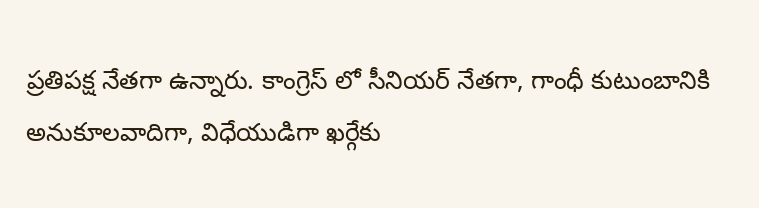ప్రతిపక్ష నేతగా ఉన్నారు. కాంగ్రెస్ లో సీనియర్ నేతగా, గాంధీ కుటుంబానికి అనుకూలవాదిగా, విధేయుడిగా ఖర్గేకు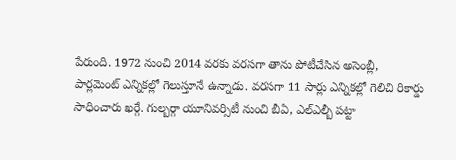పేరుంది. 1972 నుంచి 2014 వరకు వరసగా తాను పోటీచేసిన అసెంబ్లీ, పార్లమెంట్ ఎన్నికల్లో గెలుస్తూనే ఉన్నాడు. వరసగా 11 సార్లు ఎన్నికల్లో గెలిచి రికార్డు సాధించారు ఖర్గే. గుల్బర్గా యూనివర్సిటీ నుంచి బీఏ, ఎల్ఎల్బీ పట్టా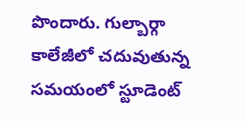పొందారు. గుల్బార్గా కాలేజీలో చదువుతున్న సమయంలో స్టూడెంట్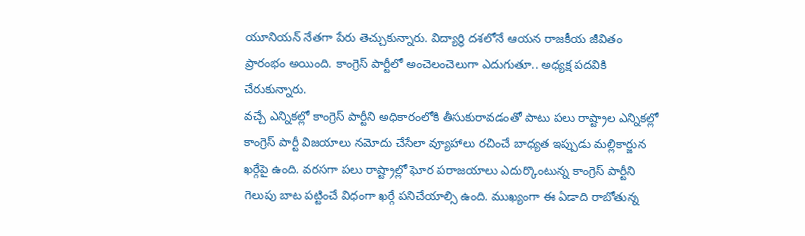యూనియన్ నేతగా పేరు తెచ్చుకున్నారు. విద్యార్థి దశలోనే ఆయన రాజకీయ జీవితం ప్రారంభం అయింది. కాంగ్రెస్ పార్టీలో అంచెలంచెలుగా ఎదుగుతూ.. అధ్యక్ష పదవికి చేరుకున్నారు.
వచ్చే ఎన్నికల్లో కాంగ్రెస్ పార్టీని అధికారంలోకి తీసుకురావడంతో పాటు పలు రాష్ట్రాల ఎన్నికల్లో కాంగ్రెస్ పార్టీ విజయాలు నమోదు చేసేలా వ్యూహాలు రచించే బాధ్యత ఇప్పుడు మల్లికార్జున ఖర్గేపై ఉంది. వరసగా పలు రాష్ట్రాల్లో ఘోర పరాజయాలు ఎదుర్కొంటున్న కాంగ్రెస్ పార్టీని గెలుపు బాట పట్టించే విధంగా ఖర్గే పనిచేయాల్సి ఉంది. ముఖ్యంగా ఈ ఏడాది రాబోతున్న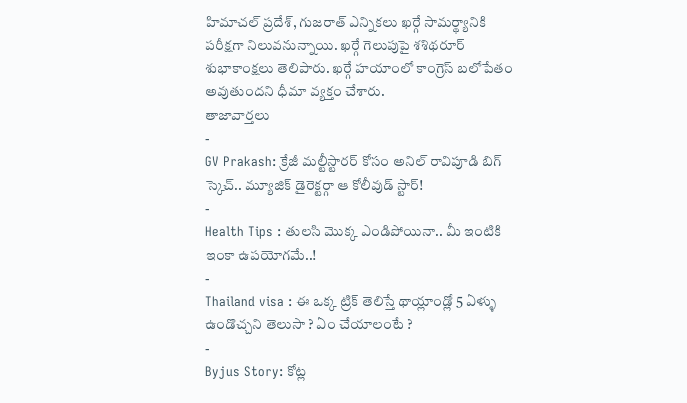హిమాచల్ ప్రదేశ్, గుజరాత్ ఎన్నికలు ఖర్గే సామర్థ్యానికి పరీక్షగా నిలువనున్నాయి. ఖర్గే గెలుపుపై శశిథరూర్ శుభాకాంక్షలు తెలిపారు. ఖర్గే హయాంలో కాంగ్రెస్ బలోపేతం అవుతుందని ధీమా వ్యక్తం చేశారు.
తాజావార్తలు
-
GV Prakash: క్రేజీ మల్టీస్టారర్ కోసం అనిల్ రావిపూడి బిగ్ స్కెచ్.. మ్యూజిక్ డైరెక్టర్గా ఆ కోలీవుడ్ స్టార్!
-
Health Tips : తులసి మొక్క ఎండిపోయినా.. మీ ఇంటికి ఇంకా ఉపయోగమే..!
-
Thailand visa : ఈ ఒక్క ట్రిక్ తెలిస్తే థాయ్లాండ్లో 5 ఏళ్ళు ఉండొచ్చని తెలుసా ? ఏం చేయాలంటే ?
-
Byjus Story: కోట్ల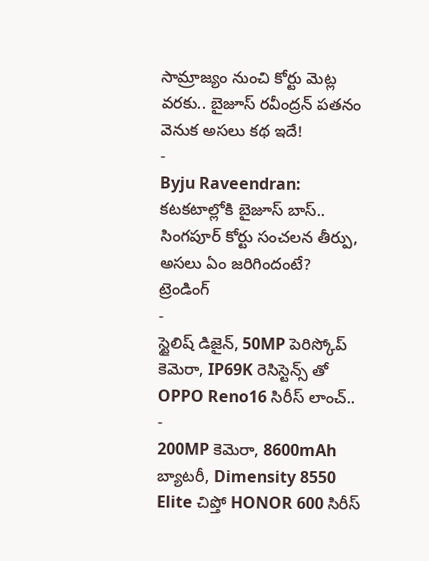సామ్రాజ్యం నుంచి కోర్టు మెట్ల వరకు.. బైజూస్ రవీంద్రన్ పతనం వెనుక అసలు కథ ఇదే!
-
Byju Raveendran: కటకటాల్లోకి బైజూస్ బాస్.. సింగపూర్ కోర్టు సంచలన తీర్పు, అసలు ఏం జరిగిందంటే?
ట్రెండింగ్
-
స్టైలిష్ డిజైన్, 50MP పెరిస్కోప్ కెమెరా, IP69K రెసిస్టెన్స్ తో OPPO Reno16 సిరీస్ లాంచ్..
-
200MP కెమెరా, 8600mAh బ్యాటరీ, Dimensity 8550 Elite చిప్తో HONOR 600 సిరీస్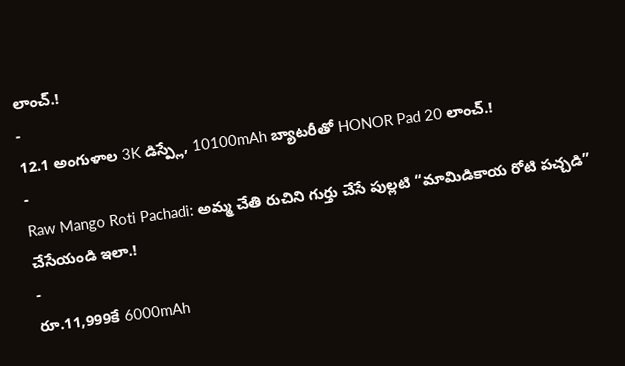లాంచ్.!
-
12.1 అంగుళాల 3K డిస్ప్లే, 10100mAh బ్యాటరీతో HONOR Pad 20 లాంచ్.!
-
Raw Mango Roti Pachadi: అమ్మ చేతి రుచిని గుర్తు చేసే పుల్లటి “మామిడికాయ రోటి పచ్చడి” చేసేయండి ఇలా.!
-
రూ.11,999కే 6000mAh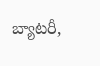బ్యాటరీ,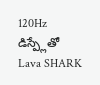120Hz డిస్ప్లేతో Lava SHARK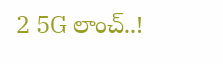2 5G లాంచ్..!